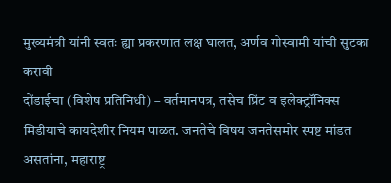मुख्यमंत्री यांनी स्वतः ह्या प्रकरणात लक्ष घालत, अर्णव गोस्वामी यांची सुटका करावी
दोंडाईचा (विशेष प्रतिनिधी) – वर्तमानपत्र, तसेच प्रिंट व इलेक्ट्रॉनिक्स मिडीयाचे कायदेशीर नियम पाळत. जनतेचे विषय जनतेसमोर स्पष्ट मांडत असतांना, महाराष्ट्र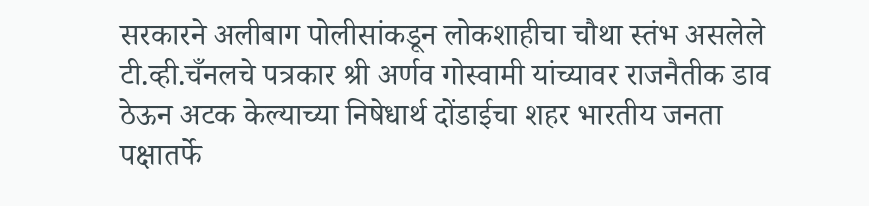सरकारने अलीबाग पोलीसांकडून लोकशाहीचा चौथा स्तंभ असलेले टी.व्ही.चँनलचे पत्रकार श्री अर्णव गोस्वामी यांच्यावर राजनैतीक डाव ठेऊन अटक केल्याच्या निषेधार्थ दोंडाईचा शहर भारतीय जनता पक्षातर्फे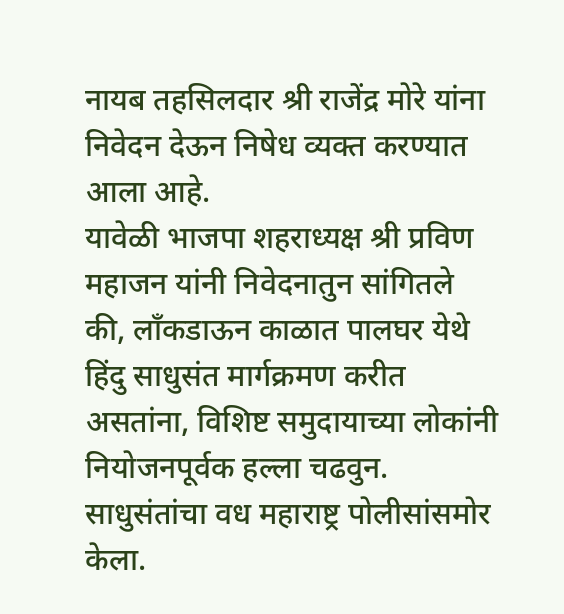नायब तहसिलदार श्री राजेंद्र मोरे यांना निवेदन देऊन निषेध व्यक्त करण्यात आला आहे.
यावेळी भाजपा शहराध्यक्ष श्री प्रविण महाजन यांनी निवेदनातुन सांगितले की, लाँकडाऊन काळात पालघर येथे हिंदु साधुसंत मार्गक्रमण करीत असतांना, विशिष्ट समुदायाच्या लोकांनी नियोजनपूर्वक हल्ला चढवुन. साधुसंतांचा वध महाराष्ट्र पोलीसांसमोर केला.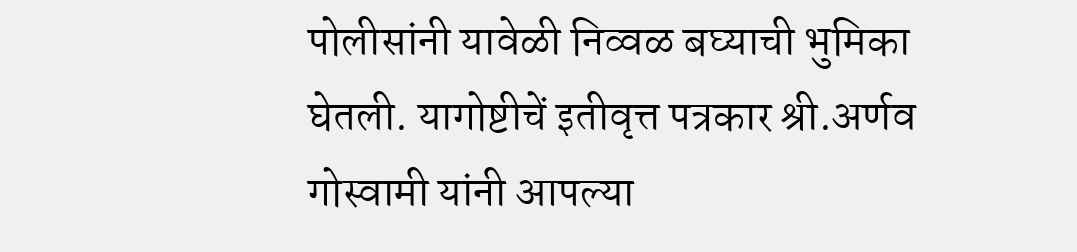पोलीसांनी यावेळी निव्वळ बघ्याची भुमिका घेतली. यागोष्टीचें इतीवृत्त पत्रकार श्री.अर्णव गोस्वामी यांनी आपल्या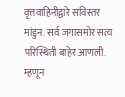वृत्तवाहिनीद्वारे सविस्तर मांडुन. सर्व जगासमोर सत्य परिस्थिती बाहेर आणली. म्हणून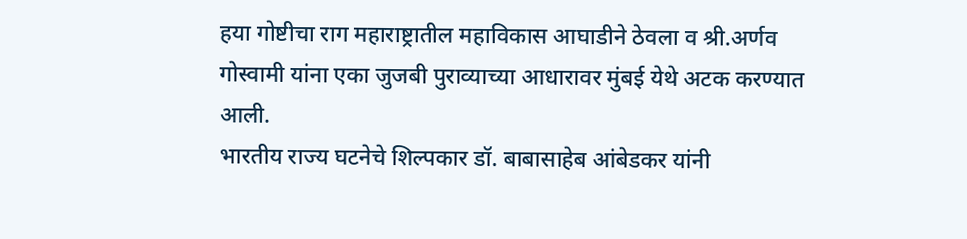हया गोष्टीचा राग महाराष्ट्रातील महाविकास आघाडीने ठेवला व श्री.अर्णव गोस्वामी यांना एका जुजबी पुराव्याच्या आधारावर मुंबई येथे अटक करण्यात आली.
भारतीय राज्य घटनेचे शिल्पकार डॉ. बाबासाहेब आंबेडकर यांनी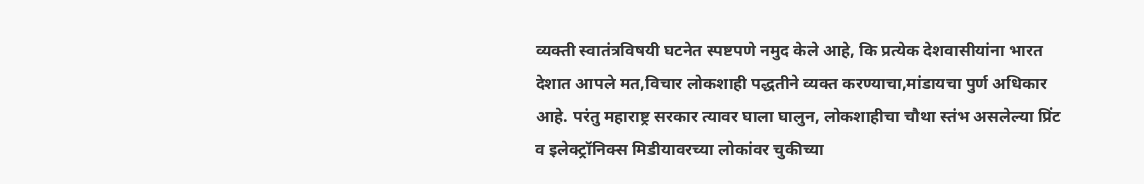व्यक्ती स्वातंत्रविषयी घटनेत स्पष्टपणे नमुद केले आहे, कि प्रत्येक देशवासीयांना भारत देशात आपले मत,विचार लोकशाही पद्धतीने व्यक्त करण्याचा,मांडायचा पुर्ण अधिकार आहे. परंतु महाराष्ट्र सरकार त्यावर घाला घालुन, लोकशाहीचा चौथा स्तंभ असलेल्या प्रिंट व इलेक्ट्रॉनिक्स मिडीयावरच्या लोकांवर चुकीच्या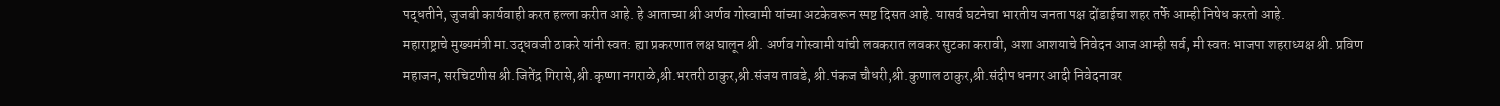पद्धतीने, जुजबी कार्यवाही करत हल्ला करीत आहे. हे आताच्या श्री अर्णव गोस्वामी यांच्या अटकेवरून स्पष्ट दिसत आहे. यासर्व घटनेचा भारतीय जनता पक्ष दोंडाईचा शहर तर्फे आम्ही निषेध करतो आहे.
महाराष्ट्राचे मुख्यमंत्री मा.उद्धवजी ठाकरे यांनी स्वत: ह्या प्रकरणात लक्ष घालून श्री. अर्णव गोस्वामी यांची लवकरात लवकर सुटका करावी, अशा आशयाचे निवेदन आज आम्ही सर्व, मी स्वतः भाजपा शहराध्यक्ष श्री. प्रविण महाजन, सरचिटणीस श्री.जितेंद्र गिरासे,श्री.कृष्णा नगराळे,श्री.भरतरी ठाकुर,श्री.संजय तावडे, श्री.पंकज चौधरी,श्री.कुणाल ठाकुर,श्री.संदीप धनगर आदी निवेदनावर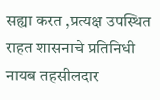सह्या करत ,प्रत्यक्ष उपस्थित राहत शासनाचे प्रतिनिधी नायब तहसीलदार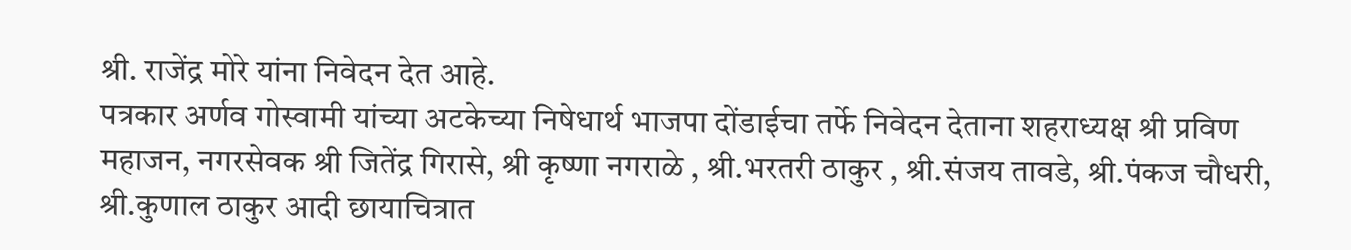श्री. राजेंद्र मोरे यांना निवेदन देत आहे.
पत्रकार अर्णव गोस्वामी यांच्या अटकेच्या निषेधार्थ भाजपा दोंडाईचा तर्फे निवेदन देताना शहराध्यक्ष श्री प्रविण महाजन, नगरसेवक श्री जितेंद्र गिरासे, श्री कृष्णा नगराळे , श्री.भरतरी ठाकुर , श्री.संजय तावडे, श्री.पंकज चौधरी, श्री.कुणाल ठाकुर आदी छायाचित्रात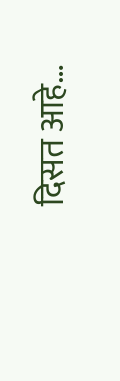दिसत आहे…